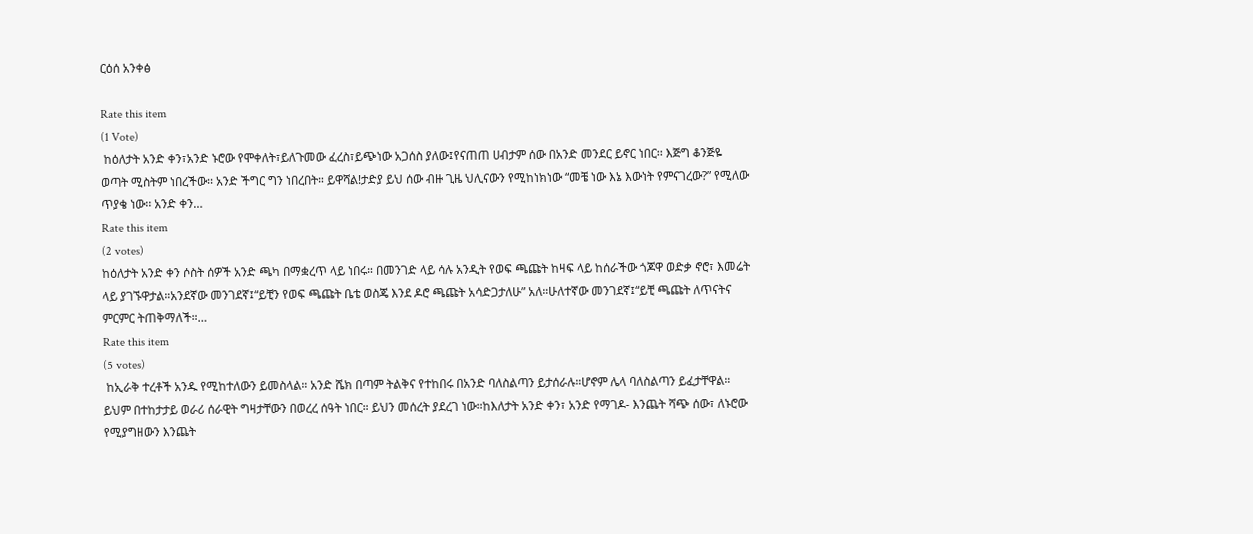ርዕሰ አንቀፅ

Rate this item
(1 Vote)
 ከዕለታት አንድ ቀን፣አንድ ኑሮው የሞቀለት፣ይለጉመው ፈረስ፣ይጭነው አጋሰስ ያለው፤የናጠጠ ሀብታም ሰው በአንድ መንደር ይኖር ነበር፡፡ እጅግ ቆንጅዬ ወጣት ሚስትም ነበረችው፡፡ አንድ ችግር ግን ነበረበት። ይዋሻል!ታድያ ይህ ሰው ብዙ ጊዜ ህሊናውን የሚከነክነው “መቼ ነው እኔ እውነት የምናገረው?” የሚለው ጥያቄ ነው፡፡ አንድ ቀን…
Rate this item
(2 votes)
ከዕለታት አንድ ቀን ሶስት ሰዎች አንድ ጫካ በማቋረጥ ላይ ነበሩ። በመንገድ ላይ ሳሉ አንዲት የወፍ ጫጩት ከዛፍ ላይ ከሰራችው ጎጆዋ ወድቃ ኖሮ፣ እመሬት ላይ ያገኙዋታል።አንደኛው መንገደኛ፤“ይቺን የወፍ ጫጩት ቤቴ ወስጄ እንደ ዶሮ ጫጩት አሳድጋታለሁ” አለ።ሁለተኛው መንገደኛ፤“ይቺ ጫጩት ለጥናትና ምርምር ትጠቅማለች።…
Rate this item
(5 votes)
 ከኢራቅ ተረቶች አንዱ የሚከተለውን ይመስላል። አንድ ሼክ በጣም ትልቅና የተከበሩ በአንድ ባለስልጣን ይታሰራሉ።ሆኖም ሌላ ባለስልጣን ይፈታቸዋል። ይህም በተከታታይ ወራሪ ሰራዊት ግዛታቸውን በወረረ ሰዓት ነበር። ይህን መሰረት ያደረገ ነው።ከእለታት አንድ ቀን፣ አንድ የማገዶ- እንጨት ሻጭ ሰው፣ ለኑሮው የሚያግዘውን እንጨት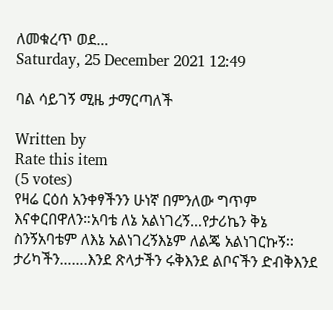ለመቁረጥ ወደ…
Saturday, 25 December 2021 12:49

ባል ሳይገኝ ሚዜ ታማርጣለች

Written by
Rate this item
(5 votes)
የዛሬ ርዕሰ አንቀፃችንን ሁነኛ በምንለው ግጥም እናቀርበዋለን።አባቴ ለኔ አልነገረኝ…የታሪኬን ቅኔ ስንኝአባቴም ለእኔ አልነገረኝእኔም ለልጄ አልነገርኩኝ፡፡ታሪካችን…….እንደ ጽላታችን ሩቅእንደ ልቦናችን ድብቅእንደ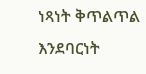ነጻነት ቅጥልጥል እንደባርነት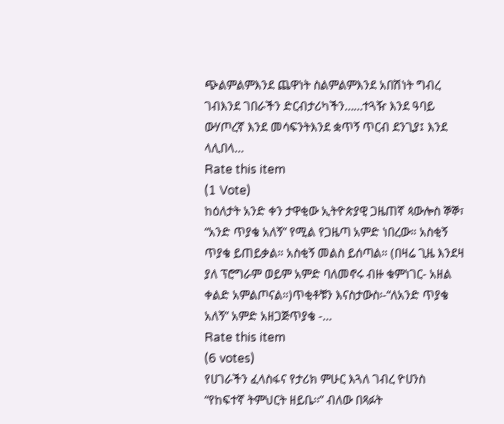ጭልምልምእንደ ጨዋነት ስልምልምእንደ አበሽነት ግብረ ገብእንደ ገበራችን ድርብታሪካችን……ተጓዥ እንደ ዓባይ ውሃጦረኛ እንደ መሳፍንትእንደ ቋጥኝ ጥርብ ደንጊያ፤ እንደ ላሊበላ…
Rate this item
(1 Vote)
ከዕለታት አንድ ቀን ታዋቂው ኢትዮጵያዊ ጋዜጠኛ ጳውሎስ ኞኞ፣ “አንድ ጥያቄ አለኝ” የሚል የጋዜጣ አምድ ነበረው። አስቂኝ ጥያቄ ይጠይቃል። አስቂኝ መልስ ይሰጣል። (በዛሬ ጊዜ እንደዛ ያለ ፕሮግራም ወይም አምድ ባለመኖሩ ብዙ ቁምነገር- አዘል ቀልድ አምልጦናል።)ጥቂቶቹን እናስታውስ፡-“ለአንድ ጥያቄ አለኝ” አምድ አዘጋጅጥያቄ -…
Rate this item
(6 votes)
የሀገራችን ፈላስፋና የታሪክ ምሁር እጓለ ገብረ ዮሀንስ “የከፍተኛ ትምህርት ዘይቤ፡፡” ብለው በጻፉት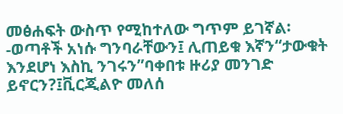መፅሐፍት ውስጥ የሚከተለው ግጥም ይገኛል፡-ወጣቶች አነሱ ግንባራቸውን፤ ሊጠይቁ እኛን“ታውቁት እንደሆነ እስኪ ንገሩን”ባቀበቱ ዙሪያ መንገድ ይኖርን?፤ቪርጂልዮ መለሰ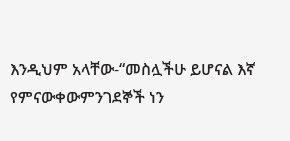እንዲህም አላቸው-“መስሏችሁ ይሆናል እኛ የምናውቀውምንገደኞች ነን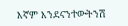እኛም እንደናንተውትንሽ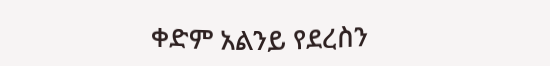ቀድም አልንይ የደረስን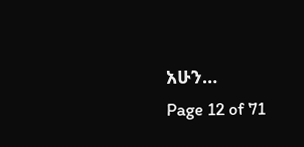አሁን…
Page 12 of 71